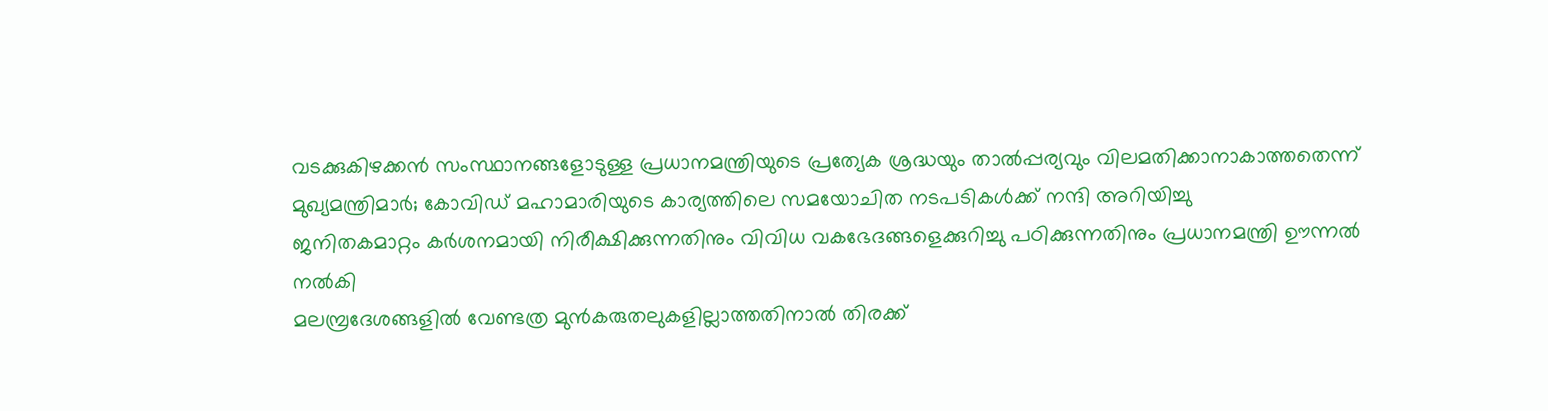വടക്കുകിഴക്കന്‍ സംസ്ഥാനങ്ങളോടുള്ള പ്രധാനമന്ത്രിയുടെ പ്രത്യേക ശ്രദ്ധയും താല്‍പ്പര്യവും വിലമതിക്കാനാകാത്തതെന്ന് മുഖ്യമന്ത്രിമാര്‍; കോവിഡ് മഹാമാരിയുടെ കാര്യത്തിലെ സമയോചിത നടപടികള്‍ക്ക് നന്ദി അറിയിച്ചു
ജനിതകമാറ്റം കര്‍ശനമായി നിരീക്ഷിക്കുന്നതിനും വിവിധ വകഭേദങ്ങളെക്കുറിച്ചു പഠിക്കുന്നതിനും പ്രധാനമന്ത്രി ഊന്നല്‍ നല്‍കി
മലമ്പ്രദേശങ്ങളില്‍ വേണ്ടത്ര മുന്‍കരുതലുകളില്ലാത്തതിനാല്‍ തിരക്ക്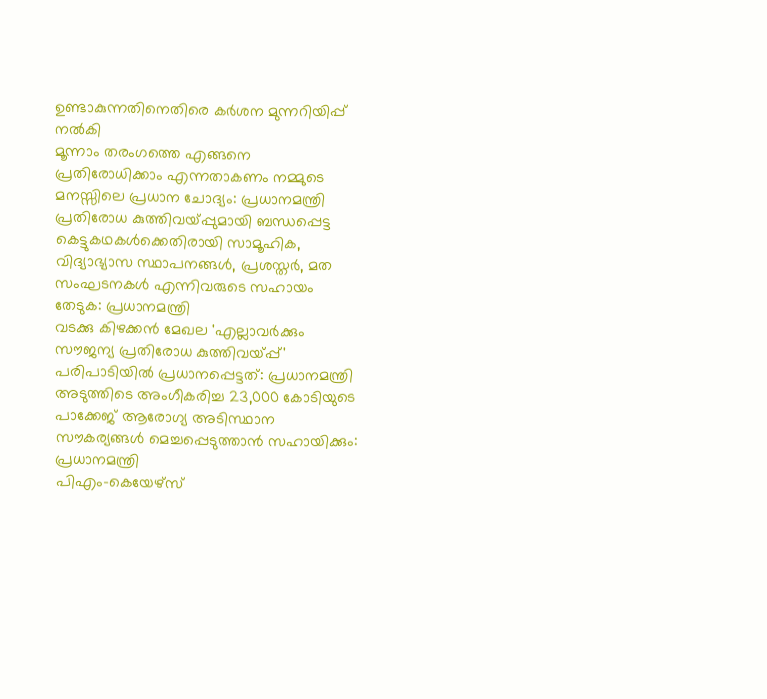ഉണ്ടാകുന്നതിനെതിരെ കര്‍ശന മുന്നറിയിപ്പ് നല്‍കി
മൂന്നാം തരംഗത്തെ എങ്ങനെ പ്രതിരോധിക്കാം എന്നതാകണം നമ്മുടെ മനസ്സിലെ പ്രധാന ചോദ്യം: പ്രധാനമന്ത്രി
പ്രതിരോധ കുത്തിവയ്പ്പുമായി ബന്ധപ്പെട്ട കെട്ടുകഥകള്‍ക്കെതിരായി സാമൂഹിക, വിദ്യാഭ്യാസ സ്ഥാപനങ്ങള്‍, പ്രശസ്തര്‍, മത സംഘടനകള്‍ എന്നിവരുടെ സഹായം തേടുക: പ്രധാനമന്ത്രി
വടക്കു കിഴക്കന്‍ മേഖല 'എല്ലാവര്‍ക്കും സൗജന്യ പ്രതിരോധ കുത്തിവയ്പ്പ്' പരിപാടിയില്‍ പ്രധാനപ്പെട്ടത്: പ്രധാനമന്ത്രി
അടുത്തിടെ അംഗീകരിച്ച 23,000 കോടിയുടെ പാക്കേജ് ആരോഗ്യ അടിസ്ഥാന സൗകര്യങ്ങള്‍ മെച്ചപ്പെടുത്താന്‍ സഹായിക്കും: പ്രധാനമന്ത്രി
പിഎം-കെയേഴ്‌സ്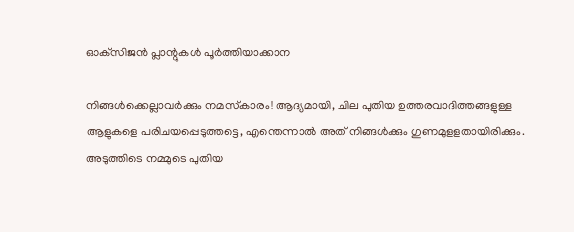ഓക്‌സിജന്‍ പ്ലാന്റുകള്‍ പൂര്‍ത്തിയാക്കാന

നിങ്ങള്‍ക്കെല്ലാവര്‍ക്കും നമസ്‌കാരം! ആദ്യമായി, ചില പുതിയ ഉത്തരവാദിത്തങ്ങളുള്ള ആളുകളെ പരിചയപ്പെടുത്തട്ടെ, എന്തെന്നാല്‍ അത് നിങ്ങള്‍ക്കും ഗുണമുളളതായിരിക്കും. അടുത്തിടെ നമ്മുടെ പുതിയ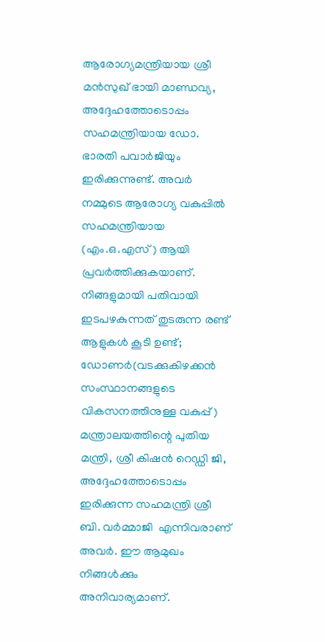ആരോഗ്യമന്ത്രിയായ ശ്രീ മൻസുഖ് ഭായി മാണ്ഡവ്യ, അദ്ദേഹത്തോടൊപ്പം സഹമന്ത്രിയായ ഡോ. ഭാരതി പവാര്‍ജിയും ഇരിക്കുന്നുണ്ട്. അവര്‍ നമ്മുടെ ആരോഗ്യ വകുപ്പില്‍ സഹമന്ത്രിയായ (എം.ഒ.എസ്) ആയി പ്രവര്‍ത്തിക്കുകയാണ്. നിങ്ങളുമായി പതിവായി ഇടപഴകുന്നത് തുടരുന്ന രണ്ട് ആളുകള്‍ കൂടി ഉണ്ട്; ഡോണര്‍(വടക്കുകിഴക്കന്‍ സംസ്ഥാനങ്ങളുടെ വികസനത്തിനുള്ള വകുപ്പ്) മന്ത്രാലയത്തിന്റെ പുതിയ മന്ത്രി, ശ്രീ കിഷന്‍ റെഡ്ഡി ജി, അദ്ദേഹത്തോടൊപ്പം ഇരിക്കുന്ന സഹമന്ത്രി ശ്രീ ബി. വർമ്മാജി  എന്നിവരാണ് അവര്‍. ഈ ആമുഖം നിങ്ങള്‍ക്കും അനിവാര്യമാണ്.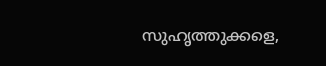സുഹൃത്തുക്കളെ,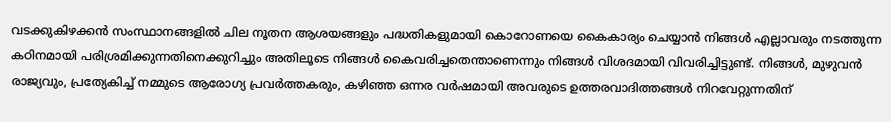വടക്കുകിഴക്കന്‍ സംസ്ഥാനങ്ങളില്‍ ചില നൂതന ആശയങ്ങളും പദ്ധതികളുമായി കൊറോണയെ കൈകാര്യം ചെയ്യാന്‍ നിങ്ങള്‍ എല്ലാവരും നടത്തുന്ന കഠിനമായി പരിശ്രമിക്കുന്നതിനെക്കുറിച്ചും അതിലൂടെ നിങ്ങള്‍ കൈവരിച്ചതെന്താണെന്നും നിങ്ങള്‍ വിശദമായി വിവരിച്ചിട്ടുണ്ട്. നിങ്ങള്‍, മുഴുവന്‍ രാജ്യവും, പ്രത്യേകിച്ച് നമ്മുടെ ആരോഗ്യ പ്രവര്‍ത്തകരും, കഴിഞ്ഞ ഒന്നര വര്‍ഷമായി അവരുടെ ഉത്തരവാദിത്തങ്ങള്‍ നിറവേറ്റുന്നതിന്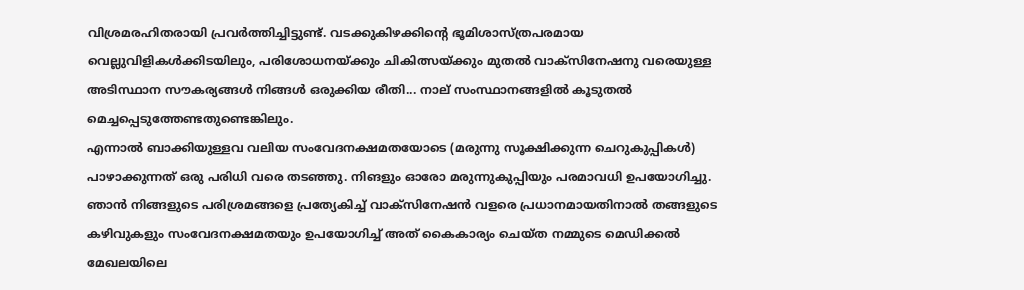വിശ്രമരഹിതരായി പ്രവര്‍ത്തിച്ചിട്ടുണ്ട്. വടക്കുകിഴക്കിന്റെ ഭൂമിശാസ്ത്രപരമായ വെല്ലുവിളികള്‍ക്കിടയിലും, പരിശോധനയ്ക്കും ചികിത്സയ്ക്കും മുതല്‍ വാക്‌സിനേഷനു വരെയുള്ള അടിസ്ഥാന സൗകര്യങ്ങള്‍ നിങ്ങള്‍ ഒരുക്കിയ രീതി... നാല് സംസ്ഥാനങ്ങളില്‍ കൂടുതല്‍ മെച്ചപ്പെടുത്തേണ്ടതുണ്ടെങ്കിലും.
എന്നാല്‍ ബാക്കിയുള്ളവ വലിയ സംവേദനക്ഷമതയോടെ (മരുന്നു സൂക്ഷിക്കുന്ന ചെറുകുപ്പികള്‍) പാഴാക്കുന്നത് ഒരു പരിധി വരെ തടഞ്ഞു. നിങളും ഓരോ മരുന്നുകുപ്പിയും പരമാവധി ഉപയോഗിച്ചു. ഞാന്‍ നിങ്ങളുടെ പരിശ്രമങ്ങളെ പ്രത്യേകിച്ച് വാക്‌സിനേഷന്‍ വളരെ പ്രധാനമായതിനാല്‍ തങ്ങളുടെ കഴിവുകളും സംവേദനക്ഷമതയും ഉപയോഗിച്ച് അത് കൈകാര്യം ചെയ്ത നമ്മുടെ മെഡിക്കല്‍ മേഖലയിലെ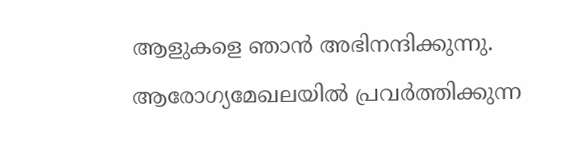ആളുകളെ ഞാന്‍ അഭിനന്ദിക്കുന്നു. ആരോഗ്യമേഖലയില്‍ പ്രവര്‍ത്തിക്കുന്ന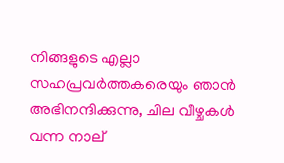നിങ്ങളുടെ എല്ലാ സഹപ്രവര്‍ത്തകരെയും ഞാന്‍ അഭിനന്ദിക്കുന്നു, ചില വീഴ്ചകള്‍ വന്ന നാല്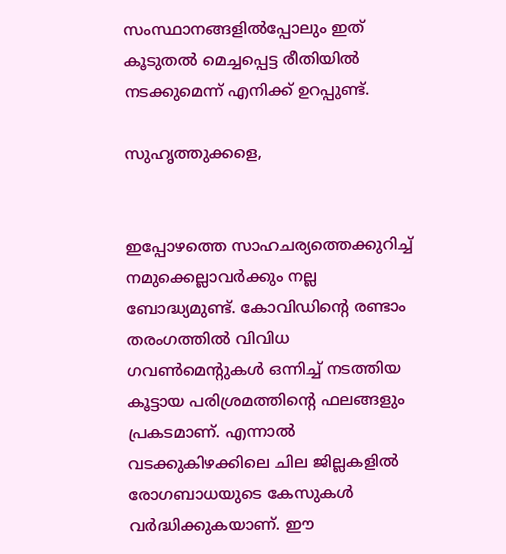സംസ്ഥാനങ്ങളില്‍പ്പോലും ഇത് കൂടുതല്‍ മെച്ചപ്പെട്ട രീതിയില്‍ നടക്കുമെന്ന് എനിക്ക് ഉറപ്പുണ്ട്.

സുഹൃത്തുക്കളെ,


ഇപ്പോഴത്തെ സാഹചര്യത്തെക്കുറിച്ച് നമുക്കെല്ലാവര്‍ക്കും നല്ല ബോദ്ധ്യമുണ്ട്. കോവിഡിന്റെ രണ്ടാം തരംഗത്തില്‍ വിവിധ ഗവണ്‍മെന്റുകള്‍ ഒന്നിച്ച് നടത്തിയ കൂട്ടായ പരിശ്രമത്തിന്റെ ഫലങ്ങളും പ്രകടമാണ്. എന്നാല്‍ വടക്കുകിഴക്കിലെ ചില ജില്ലകളില്‍ രോഗബാധയുടെ കേസുകള്‍ വര്‍ദ്ധിക്കുകയാണ്. ഈ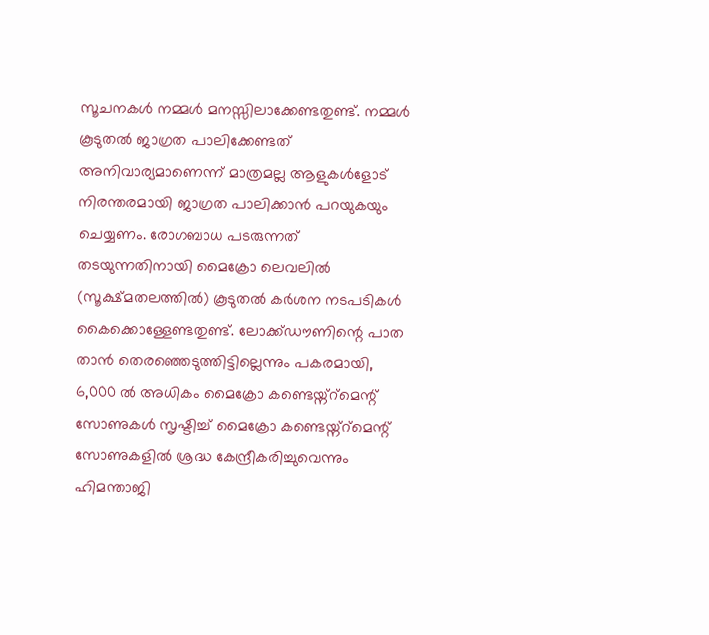സൂചനകള്‍ നമ്മള്‍ മനസ്സിലാക്കേണ്ടതുണ്ട്. നമ്മള്‍ കൂടുതല്‍ ജാഗ്രത പാലിക്കേണ്ടത് അനിവാര്യമാണെന്ന് മാത്രമല്ല ആളുകള്‍ളോട് നിരന്തരമായി ജാഗ്രത പാലിക്കാന്‍ പറയുകയും ചെയ്യണം. രോഗബാധ പടരുന്നത് തടയുന്നതിനായി മൈക്രോ ലെവലില്‍ (സൂക്ഷ്മതലത്തില്‍) കൂടുതല്‍ കര്‍ശന നടപടികള്‍ കൈക്കൊള്ളേണ്ടതുണ്ട്. ലോക്ക്ഡൗണിന്റെ പാത താന്‍ തെരഞ്ഞെടുത്തിട്ടില്ലെന്നും പകരമായി, 6,000 ല്‍ അധികം മൈക്രോ കണ്ടെയ്ന്റ്‌മെന്റ് സോണുകള്‍ സൃഷ്ടിച്ച് മൈക്രോ കണ്ടെയ്ന്റ്‌മെന്റ് സോണുകളില്‍ ശ്രദ്ധ കേന്ദ്രീകരിച്ചുവെന്നും ഹിമന്താജി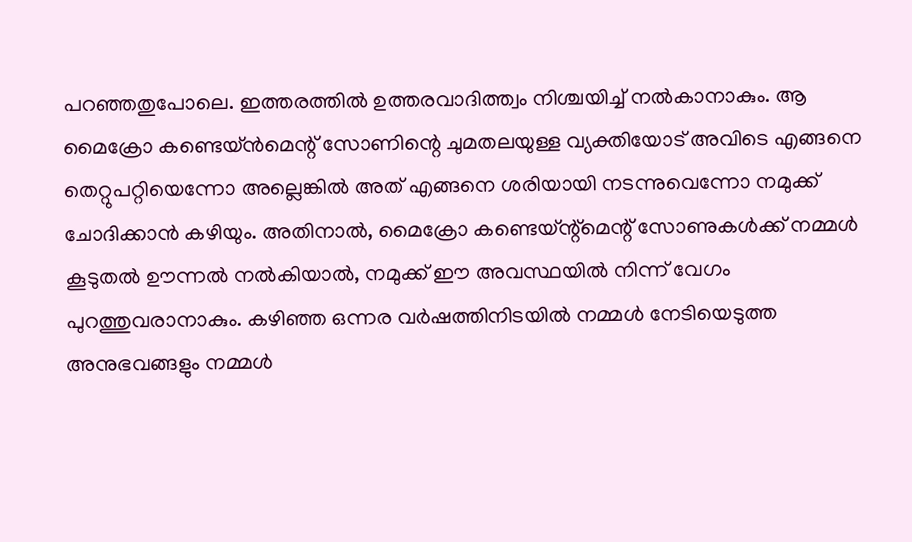പറഞ്ഞതുപോലെ. ഇത്തരത്തില്‍ ഉത്തരവാദിത്ത്വം നിശ്ചയിച്ച് നല്‍കാനാകും. ആ മൈക്രോ കണ്ടെയ്ന്‍മെന്റ് സോണിന്റെ ചുമതലയുള്ള വ്യക്തിയോട് അവിടെ എങ്ങനെ തെറ്റുപറ്റിയെന്നോ അല്ലെങ്കില്‍ അത് എങ്ങനെ ശരിയായി നടന്നുവെന്നോ നമുക്ക് ചോദിക്കാന്‍ കഴിയും. അതിനാല്‍, മൈക്രോ കണ്ടെയ്ന്റ്‌മെന്റ് സോണുകള്‍ക്ക് നമ്മള്‍ കൂടുതല്‍ ഊന്നല്‍ നല്‍കിയാല്‍, നമുക്ക് ഈ അവസ്ഥയില്‍ നിന്ന് വേഗം പുറത്തുവരാനാകും. കഴിഞ്ഞ ഒന്നര വര്‍ഷത്തിനിടയില്‍ നമ്മള്‍ നേടിയെടുത്ത അനുഭവങ്ങളും നമ്മള്‍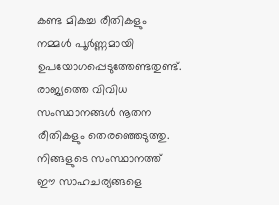കണ്ട മികച്ച രീതികളും നമ്മള്‍ പൂര്‍ണ്ണമായി ഉപയോഗപ്പെടുത്തേണ്ടതുണ്ട്. രാജ്യത്തെ വിവിധ സംസ്ഥാനങ്ങള്‍ നൂതന രീതികളും തെരഞ്ഞെടുത്തു. നിങ്ങളുടെ സംസ്ഥാനത്ത് ഈ സാഹചര്യങ്ങളെ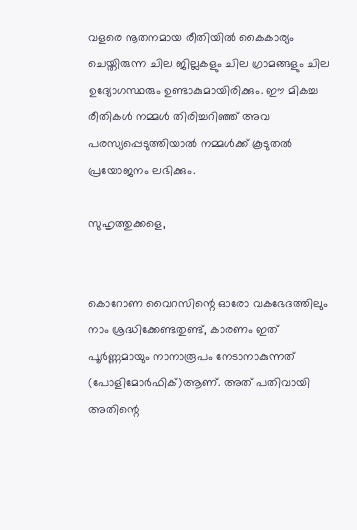വളരെ നൂതനമായ രീതിയില്‍ കൈകാര്യം ചെയ്തിരുന്ന ചില ജില്ലകളും ചില ഗ്രാമങ്ങളും ചില ഉദ്യോഗസ്ഥരും ഉണ്ടാകുമായിരിക്കും. ഈ മികച്ച രീതികള്‍ നമ്മള്‍ തിരിച്ചറിഞ്ഞ് അവ പരസ്യപ്പെടുത്തിയാല്‍ നമ്മള്‍ക്ക് കൂടുതല്‍ പ്രയോജനം ലഭിക്കും.

സുഹൃത്തുക്കളെ,


കൊറോണ വൈറസിന്റെ ഓരോ വകഭേദത്തിലും നാം ശ്രദ്ധിക്കേണ്ടതുണ്ട്, കാരണം ഇത് പൂര്‍ണ്ണമായും നാനാരൂപം നേടാനാകുന്നത് (പോളിമോര്‍ഫിക്)ആണ്. അത് പതിവായി അതിന്റെ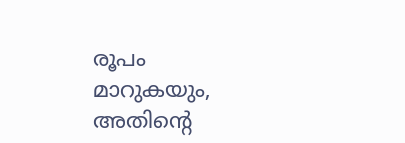രൂപം മാറുകയും, അതിന്റെ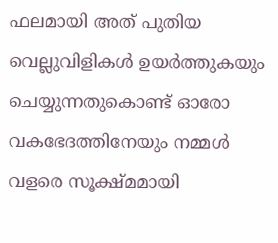ഫലമായി അത് പുതിയ വെല്ലുവിളികള്‍ ഉയര്‍ത്തുകയും ചെയ്യുന്നതുകൊണ്ട് ഓരോ വകഭേദത്തിനേയും നമ്മള്‍ വളരെ സൂക്ഷ്മമായി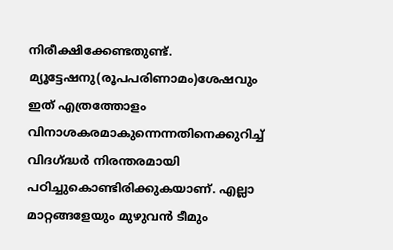നിരീക്ഷിക്കേണ്ടതുണ്ട്. മ്യൂട്ടേഷനു(രൂപപരിണാമം)ശേഷവും ഇത് എത്രത്തോളം വിനാശകരമാകുന്നെന്നതിനെക്കുറിച്ച് വിദഗ്ദ്ധര്‍ നിരന്തരമായി പഠിച്ചുകൊണ്ടിരിക്കുകയാണ്. എല്ലാ മാറ്റങ്ങളേയും മുഴുവന്‍ ടീമും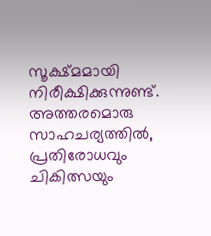സൂക്ഷ്മമായി നിരീക്ഷിക്കുന്നുണ്ട്. അത്തരമൊരു സാഹചര്യത്തില്‍, പ്രതിരോധവും ചികിത്സയും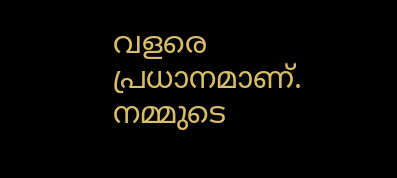വളരെ പ്രധാനമാണ്. നമ്മുടെ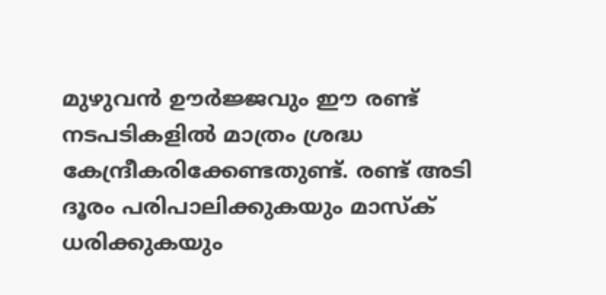മുഴുവന്‍ ഊര്‍ജ്ജവും ഈ രണ്ട് നടപടികളില്‍ മാത്രം ശ്രദ്ധ കേന്ദ്രീകരിക്കേണ്ടതുണ്ട്. രണ്ട് അടി ദൂരം പരിപാലിക്കുകയും മാസ്‌ക് ധരിക്കുകയും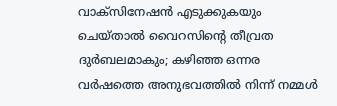വാക്‌സിനേഷന്‍ എടുക്കുകയും ചെയ്താല്‍ വൈറസിന്റെ തീവ്രത ദുര്‍ബലമാകും; കഴിഞ്ഞ ഒന്നര വര്‍ഷത്തെ അനുഭവത്തില്‍ നിന്ന് നമ്മള്‍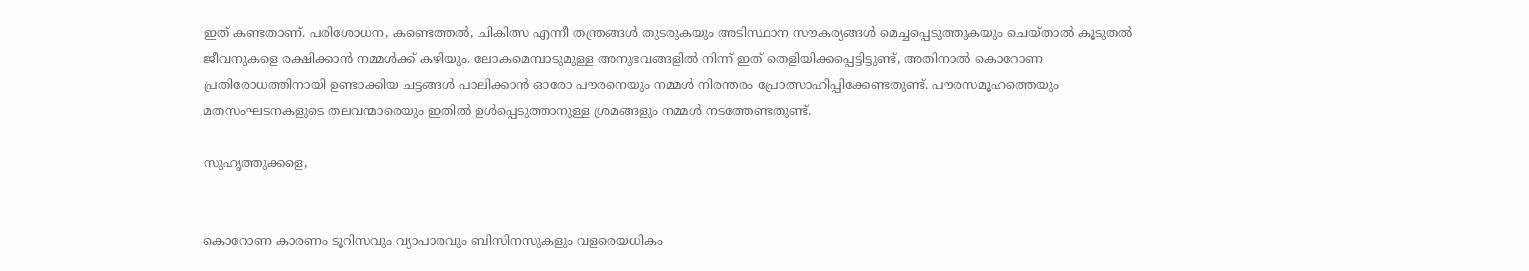ഇത് കണ്ടതാണ്. പരിശോധന, കണ്ടെത്തല്‍, ചികിത്സ എന്നീ തന്ത്രങ്ങള്‍ തുടരുകയും അടിസ്ഥാന സൗകര്യങ്ങള്‍ മെച്ചപ്പെടുത്തുകയും ചെയ്താല്‍ കൂടുതല്‍ ജീവനുകളെ രക്ഷിക്കാന്‍ നമ്മള്‍ക്ക് കഴിയും. ലോകമെമ്പാടുമുള്ള അനുഭവങ്ങളില്‍ നിന്ന് ഇത് തെളിയിക്കപ്പെട്ടിട്ടുണ്ട്, അതിനാല്‍ കൊറോണ പ്രതിരോധത്തിനായി ഉണ്ടാക്കിയ ചട്ടങ്ങള്‍ പാലിക്കാന്‍ ഓരോ പൗരനെയും നമ്മള്‍ നിരന്തരം പ്രോത്സാഹിപ്പിക്കേണ്ടതുണ്ട്. പൗരസമൂഹത്തെയും മതസംഘടനകളുടെ തലവന്മാരെയും ഇതില്‍ ഉള്‍പ്പെടുത്താനുള്ള ശ്രമങ്ങളും നമ്മള്‍ നടത്തേണ്ടതുണ്ട്.

സുഹൃത്തുക്കളെ,


കൊറോണ കാരണം ടൂറിസവും വ്യാപാരവും ബിസിനസുകളും വളരെയധികം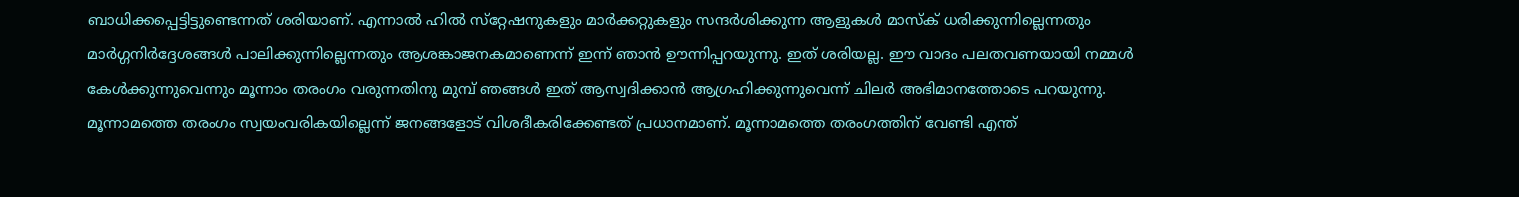ബാധിക്കപ്പെട്ടിട്ടുണ്ടെന്നത് ശരിയാണ്. എന്നാല്‍ ഹില്‍ സ്‌റ്റേഷനുകളും മാര്‍ക്കറ്റുകളും സന്ദര്‍ശിക്കുന്ന ആളുകള്‍ മാസ്‌ക് ധരിക്കുന്നില്ലെന്നതും മാര്‍ഗ്ഗനിര്‍ദ്ദേശങ്ങള്‍ പാലിക്കുന്നില്ലെന്നതും ആശങ്കാജനകമാണെന്ന് ഇന്ന് ഞാന്‍ ഊന്നിപ്പറയുന്നു. ഇത് ശരിയല്ല. ഈ വാദം പലതവണയായി നമ്മള്‍ കേള്‍ക്കുന്നുവെന്നും മൂന്നാം തരംഗം വരുന്നതിനു മുമ്പ് ഞങ്ങള്‍ ഇത് ആസ്വദിക്കാന്‍ ആഗ്രഹിക്കുന്നുവെന്ന് ചിലര്‍ അഭിമാനത്തോടെ പറയുന്നു. മൂന്നാമത്തെ തരംഗം സ്വയംവരികയില്ലെന്ന് ജനങ്ങളോട് വിശദീകരിക്കേണ്ടത് പ്രധാനമാണ്. മൂന്നാമത്തെ തരംഗത്തിന് വേണ്ടി എന്ത്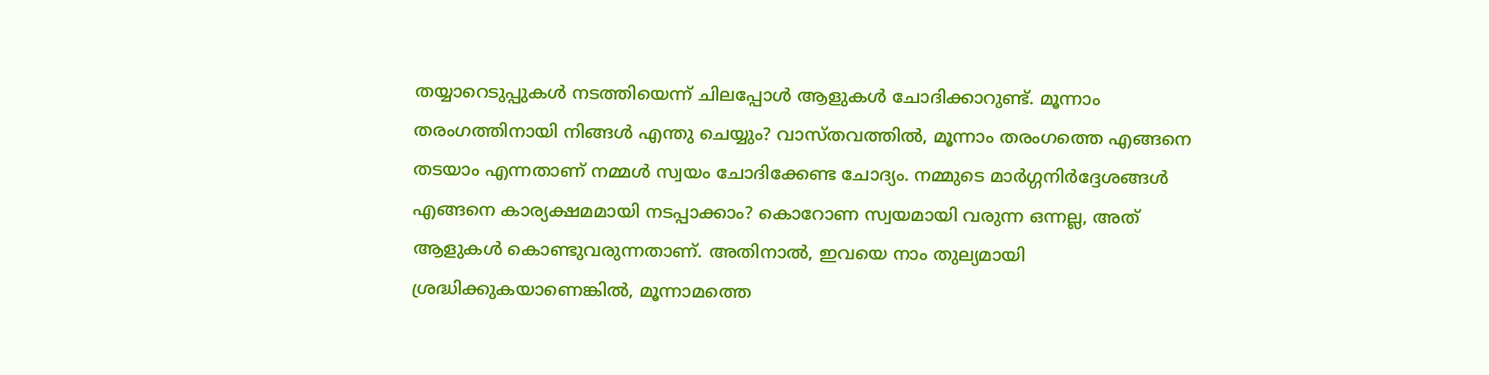തയ്യാറെടുപ്പുകള്‍ നടത്തിയെന്ന് ചിലപ്പോള്‍ ആളുകള്‍ ചോദിക്കാറുണ്ട്. മൂന്നാം തരംഗത്തിനായി നിങ്ങള്‍ എന്തു ചെയ്യും? വാസ്തവത്തില്‍, മൂന്നാം തരംഗത്തെ എങ്ങനെ തടയാം എന്നതാണ് നമ്മള്‍ സ്വയം ചോദിക്കേണ്ട ചോദ്യം. നമ്മുടെ മാര്‍ഗ്ഗനിര്‍ദ്ദേശങ്ങള്‍ എങ്ങനെ കാര്യക്ഷമമായി നടപ്പാക്കാം? കൊറോണ സ്വയമായി വരുന്ന ഒന്നല്ല, അത് ആളുകള്‍ കൊണ്ടുവരുന്നതാണ്. അതിനാല്‍, ഇവയെ നാം തുല്യമായി ശ്രദ്ധിക്കുകയാണെങ്കില്‍, മൂന്നാമത്തെ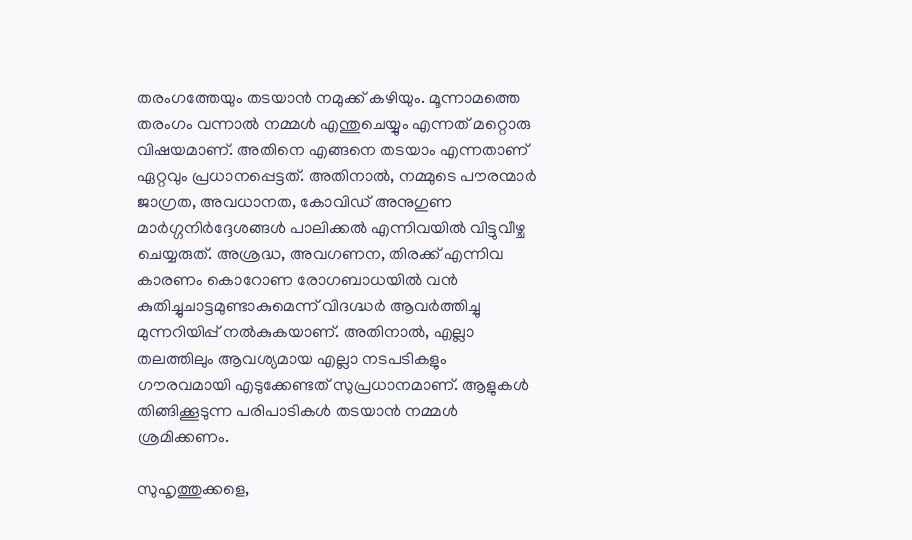തരംഗത്തേയും തടയാന്‍ നമുക്ക് കഴിയും. മൂന്നാമത്തെ തരംഗം വന്നാല്‍ നമ്മള്‍ എന്തുചെയ്യും എന്നത് മറ്റൊരു വിഷയമാണ്. അതിനെ എങ്ങനെ തടയാം എന്നതാണ് ഏറ്റവും പ്രധാനപ്പെട്ടത്. അതിനാല്‍, നമ്മുടെ പൗരന്മാര്‍ ജാഗ്രത, അവധാനത, കോവിഡ് അനുഗുണ മാര്‍ഗ്ഗനിര്‍ദ്ദേശങ്ങള്‍ പാലിക്കല്‍ എന്നിവയില്‍ വിട്ടുവീഴ്ച ചെയ്യരുത്. അശ്രദ്ധ, അവഗണന, തിരക്ക് എന്നിവ കാരണം കൊറോണ രോഗബാധയില്‍ വന്‍ കുതിച്ചുചാട്ടമുണ്ടാകുമെന്ന് വിദഗ്ദ്ധര്‍ ആവര്‍ത്തിച്ചു മുന്നറിയിപ്പ് നല്‍കുകയാണ്. അതിനാല്‍, എല്ലാ തലത്തിലും ആവശ്യമായ എല്ലാ നടപടികളും ഗൗരവമായി എടുക്കേണ്ടത് സുപ്രധാനമാണ്. ആളുകള്‍ തിങ്ങിക്കൂടുന്ന പരിപാടികള്‍ തടയാന്‍ നമ്മള്‍ ശ്രമിക്കണം.

സുഹൃത്തുക്കളെ,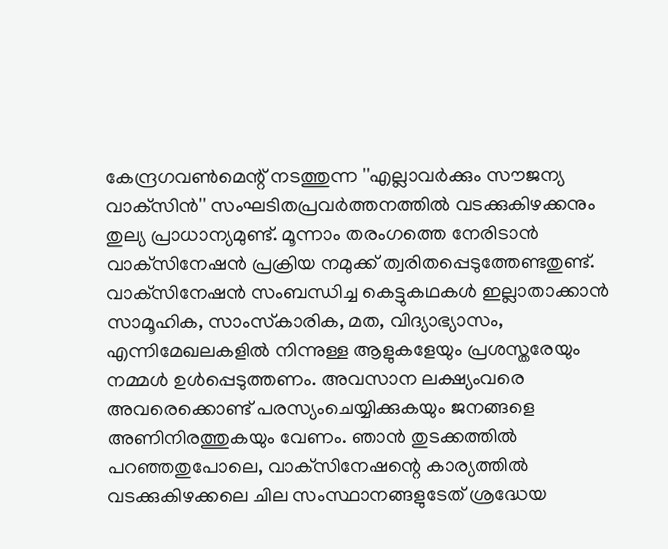കേന്ദ്രഗവണ്‍മെന്റ് നടത്തുന്ന ''എല്ലാവര്‍ക്കും സൗജന്യ വാക്‌സിന്‍'' സംഘടിതപ്രവര്‍ത്തനത്തില്‍ വടക്കുകിഴക്കനും തുല്യ പ്രാധാന്യമുണ്ട്. മൂന്നാം തരംഗത്തെ നേരിടാന്‍ വാക്‌സിനേഷന്‍ പ്രക്രിയ നമുക്ക് ത്വരിതപ്പെടുത്തേണ്ടതുണ്ട്. വാക്‌സിനേഷന്‍ സംബന്ധിച്ച കെട്ടുകഥകള്‍ ഇല്ലാതാക്കാന്‍ സാമൂഹിക, സാംസ്‌കാരിക, മത, വിദ്യാഭ്യാസം, എന്നിമേഖലകളില്‍ നിന്നുള്ള ആളുകളേയും പ്രശസ്തരേയും നമ്മള്‍ ഉള്‍പ്പെടുത്തണം. അവസാന ലക്ഷ്യംവരെ അവരെക്കൊണ്ട് പരസ്യംചെയ്യിക്കുകയും ജനങ്ങളെ അണിനിരത്തുകയും വേണം. ഞാന്‍ തുടക്കത്തില്‍ പറഞ്ഞതുപോലെ, വാക്‌സിനേഷന്റെ കാര്യത്തില്‍ വടക്കുകിഴക്കലെ ചില സംസ്ഥാനങ്ങളുടേത് ശ്രദ്ധേയ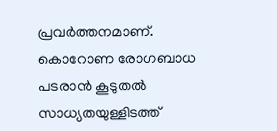പ്രവര്‍ത്തനമാണ്. കൊറോണ രോഗബാധ പടരാന്‍ കൂടുതല്‍ സാധ്യതയുള്ളിടത്ത്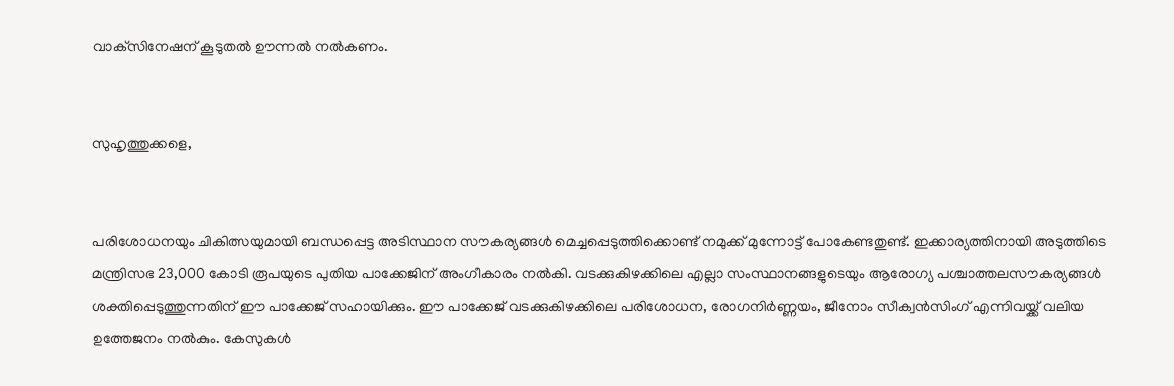വാക്‌സിനേഷന് കൂടുതല്‍ ഊന്നല്‍ നല്‍കണം.


സുഹൃത്തുക്കളെ,


പരിശോധനയും ചികിത്സയുമായി ബന്ധപ്പെട്ട അടിസ്ഥാന സൗകര്യങ്ങള്‍ മെച്ചപ്പെടുത്തിക്കൊണ്ട് നമുക്ക് മുന്നോട്ട് പോകേണ്ടതുണ്ട്. ഇക്കാര്യത്തിനായി അടുത്തിടെ മന്ത്രിസഭ 23,000 കോടി രൂപയുടെ പുതിയ പാക്കേജിന് അംഗീകാരം നല്‍കി. വടക്കുകിഴക്കിലെ എല്ലാ സംസ്ഥാനങ്ങളുടെയും ആരോഗ്യ പശ്ചാത്തലസൗകര്യങ്ങള്‍ ശക്തിപ്പെടുത്തുന്നതിന് ഈ പാക്കേജ് സഹായിക്കും. ഈ പാക്കേജ് വടക്കുകിഴക്കിലെ പരിശോധന, രോഗനിര്‍ണ്ണയം, ജീനോം സീക്വന്‍സിംഗ് എന്നിവയ്ക്ക് വലിയ ഉത്തേജനം നല്‍കും. കേസുകള്‍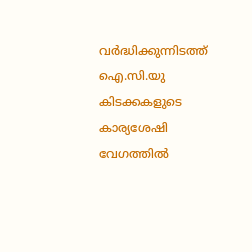വര്‍ദ്ധിക്കുന്നിടത്ത് ഐ.സി.യു കിടക്കകളുടെ കാര്യശേഷി വേഗത്തില്‍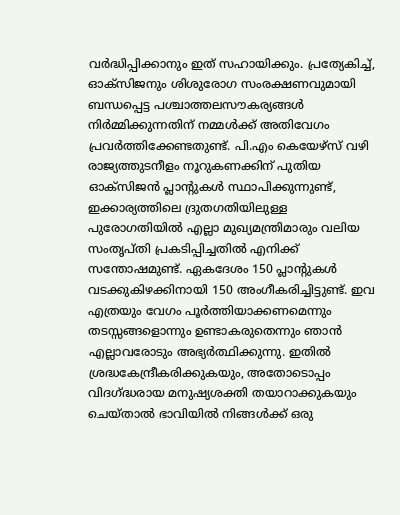വര്‍ദ്ധിപ്പിക്കാനും ഇത് സഹായിക്കും. പ്രത്യേകിച്ച്, ഓക്‌സിജനും ശിശുരോഗ സംരക്ഷണവുമായി ബന്ധപ്പെട്ട പശ്ചാത്തലസൗകര്യങ്ങള്‍ നിര്‍മ്മിക്കുന്നതിന് നമ്മള്‍ക്ക് അതിവേഗം പ്രവര്‍ത്തിക്കേണ്ടതുണ്ട്. പി.എം കെയേഴ്‌സ് വഴി രാജ്യത്തുടനീളം നൂറുകണക്കിന് പുതിയ ഓക്‌സിജന്‍ പ്ലാന്റുകള്‍ സ്ഥാപിക്കുന്നുണ്ട്, ഇക്കാര്യത്തിലെ ദ്രുതഗതിയിലുള്ള പുരോഗതിയില്‍ എല്ലാ മുഖ്യമന്ത്രിമാരും വലിയ സംതൃപ്തി പ്രകടിപ്പിച്ചതില്‍ എനിക്ക് സന്തോഷമുണ്ട്. ഏകദേശം 150 പ്ലാന്റുകള്‍ വടക്കുകിഴക്കിനായി 150 അംഗീകരിച്ചിട്ടുണ്ട്. ഇവ എത്രയും വേഗം പൂര്‍ത്തിയാക്കണമെന്നും തടസ്സങ്ങളൊന്നും ഉണ്ടാകരുതെന്നും ഞാന്‍ എല്ലാവരോടും അഭ്യര്‍ത്ഥിക്കുന്നു. ഇതില്‍ ശ്രദ്ധകേന്ദ്രീകരിക്കുകയും, അതോടൊപ്പം വിദഗ്ദ്ധരായ മനുഷ്യശക്തി തയാറാക്കുകയും ചെയ്താല്‍ ഭാവിയില്‍ നിങ്ങള്‍ക്ക് ഒരു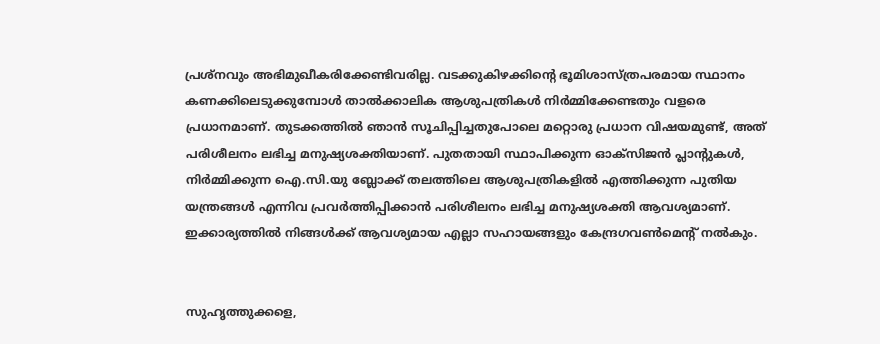പ്രശ്‌നവും അഭിമുഖീകരിക്കേണ്ടിവരില്ല. വടക്കുകിഴക്കിന്റെ ഭൂമിശാസ്ത്രപരമായ സ്ഥാനം കണക്കിലെടുക്കുമ്പോള്‍ താല്‍ക്കാലിക ആശുപത്രികള്‍ നിര്‍മ്മിക്കേണ്ടതും വളരെ പ്രധാനമാണ്. തുടക്കത്തില്‍ ഞാന്‍ സൂചിപ്പിച്ചതുപോലെ മറ്റൊരു പ്രധാന വിഷയമുണ്ട്, അത് പരിശീലനം ലഭിച്ച മനുഷ്യശക്തിയാണ്. പുതതായി സ്ഥാപിക്കുന്ന ഓക്‌സിജന്‍ പ്ലാന്റുകള്‍, നിര്‍മ്മിക്കുന്ന ഐ.സി.യു ബ്ലോക്ക് തലത്തിലെ ആശുപത്രികളില്‍ എത്തിക്കുന്ന പുതിയ യന്ത്രങ്ങള്‍ എന്നിവ പ്രവര്‍ത്തിപ്പിക്കാന്‍ പരിശീലനം ലഭിച്ച മനുഷ്യശക്തി ആവശ്യമാണ്. ഇക്കാര്യത്തില്‍ നിങ്ങള്‍ക്ക് ആവശ്യമായ എല്ലാ സഹായങ്ങളും കേന്ദ്രഗവണ്‍മെന്റ് നല്‍കും.


സുഹൃത്തുക്കളെ,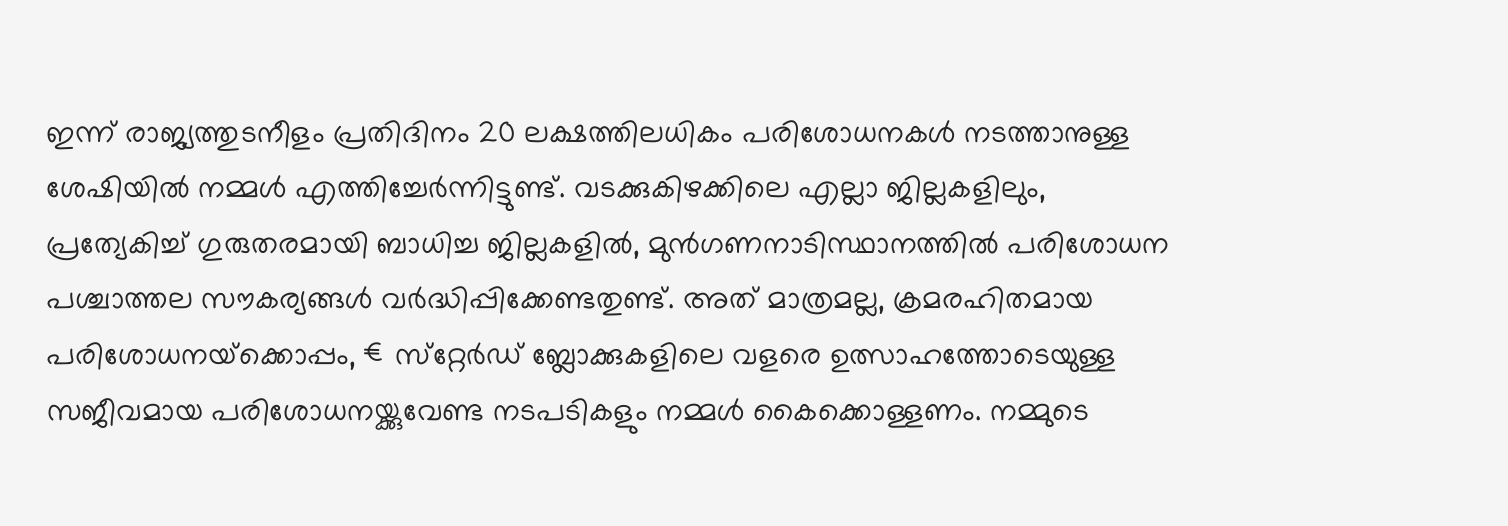ഇന്ന് രാജ്യത്തുടനീളം പ്രതിദിനം 20 ലക്ഷത്തിലധികം പരിശോധനകള്‍ നടത്താനുള്ള ശേഷിയില്‍ നമ്മള്‍ എത്തിച്ചേര്‍ന്നിട്ടുണ്ട്. വടക്കുകിഴക്കിലെ എല്ലാ ജില്ലകളിലും, പ്രത്യേകിച്ച് ഗുരുതരമായി ബാധിച്ച ജില്ലകളില്‍, മുന്‍ഗണനാടിസ്ഥാനത്തില്‍ പരിശോധന പശ്ചാത്തല സൗകര്യങ്ങള്‍ വര്‍ദ്ധിപ്പിക്കേണ്ടതുണ്ട്. അത് മാത്രമല്ല, ക്രമരഹിതമായ പരിശോധനയ്‌ക്കൊപ്പം, €സ്‌റ്റേര്‍ഡ് ബ്ലോക്കുകളിലെ വളരെ ഉത്സാഹത്തോടെയുള്ള സജീവമായ പരിശോധനയ്ക്കുവേണ്ട നടപടികളും നമ്മള്‍ കൈക്കൊള്ളണം. നമ്മുടെ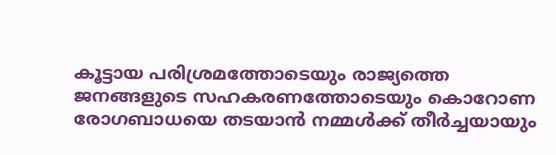കൂട്ടായ പരിശ്രമത്തോടെയും രാജ്യത്തെ ജനങ്ങളുടെ സഹകരണത്തോടെയും കൊറോണ രോഗബാധയെ തടയാന്‍ നമ്മള്‍ക്ക് തീര്‍ച്ചയായും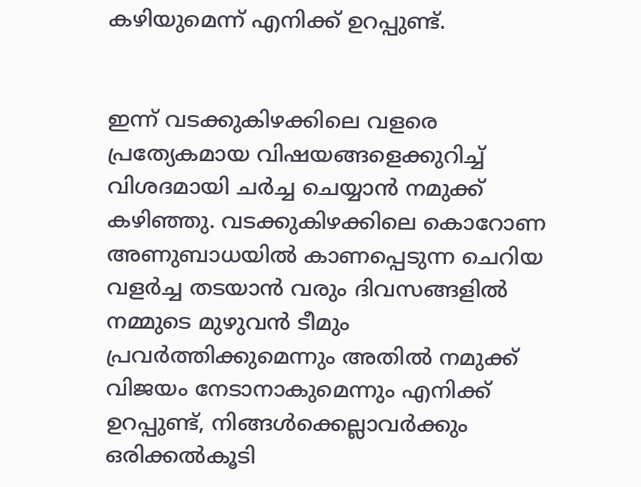കഴിയുമെന്ന് എനിക്ക് ഉറപ്പുണ്ട്.


ഇന്ന് വടക്കുകിഴക്കിലെ വളരെ പ്രത്യേകമായ വിഷയങ്ങളെക്കുറിച്ച് വിശദമായി ചര്‍ച്ച ചെയ്യാന്‍ നമുക്ക് കഴിഞ്ഞു. വടക്കുകിഴക്കിലെ കൊറോണ അണുബാധയില്‍ കാണപ്പെടുന്ന ചെറിയ വളര്‍ച്ച തടയാന്‍ വരും ദിവസങ്ങളില്‍ നമ്മുടെ മുഴുവന്‍ ടീമും പ്രവര്‍ത്തിക്കുമെന്നും അതില്‍ നമുക്ക് വിജയം നേടാനാകുമെന്നും എനിക്ക് ഉറപ്പുണ്ട്, നിങ്ങള്‍ക്കെല്ലാവര്‍ക്കും ഒരിക്കല്‍കൂടി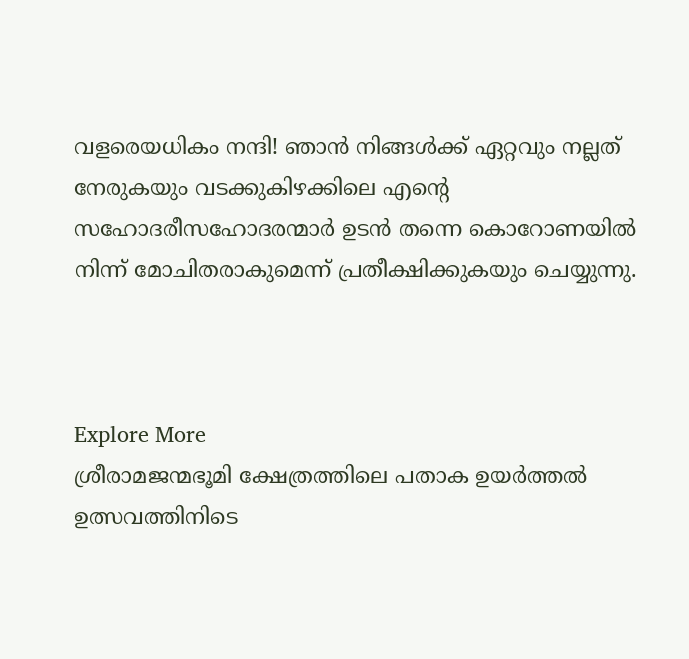വളരെയധികം നന്ദി! ഞാന്‍ നിങ്ങള്‍ക്ക് ഏറ്റവും നല്ലത് നേരുകയും വടക്കുകിഴക്കിലെ എന്റെ സഹോദരീസഹോദരന്മാര്‍ ഉടന്‍ തന്നെ കൊറോണയില്‍ നിന്ന് മോചിതരാകുമെന്ന് പ്രതീക്ഷിക്കുകയും ചെയ്യുന്നു.



Explore More
ശ്രീരാമജന്മഭൂമി ക്ഷേത്രത്തിലെ പതാക ഉയർത്തൽ ഉത്സവത്തിനിടെ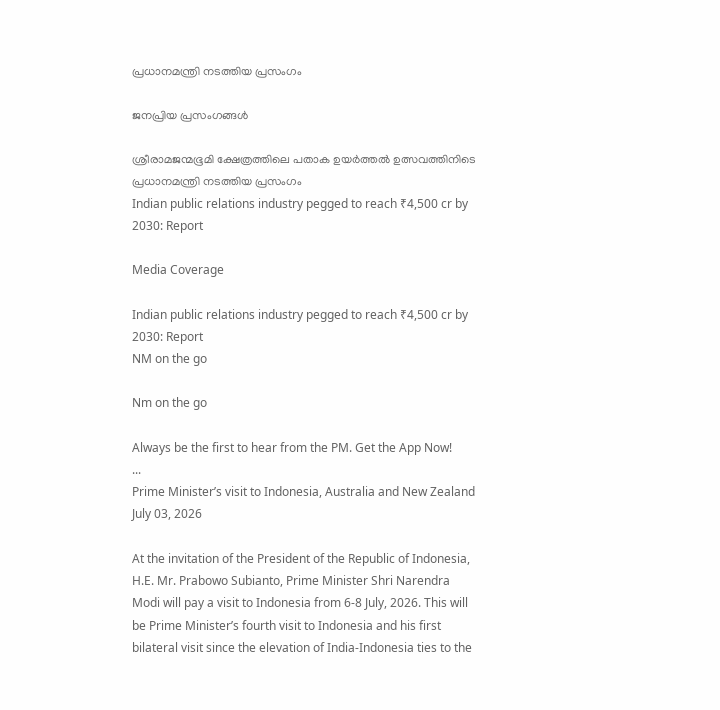പ്രധാനമന്ത്രി നടത്തിയ പ്രസംഗം

ജനപ്രിയ പ്രസംഗങ്ങൾ

ശ്രീരാമജന്മഭൂമി ക്ഷേത്രത്തിലെ പതാക ഉയർത്തൽ ഉത്സവത്തിനിടെ പ്രധാനമന്ത്രി നടത്തിയ പ്രസംഗം
Indian public relations industry pegged to reach ₹4,500 cr by 2030: Report

Media Coverage

Indian public relations industry pegged to reach ₹4,500 cr by 2030: Report
NM on the go

Nm on the go

Always be the first to hear from the PM. Get the App Now!
...
Prime Minister’s visit to Indonesia, Australia and New Zealand
July 03, 2026

At the invitation of the President of the Republic of Indonesia, H.E. Mr. Prabowo Subianto, Prime Minister Shri Narendra Modi will pay a visit to Indonesia from 6-8 July, 2026. This will be Prime Minister’s fourth visit to Indonesia and his first bilateral visit since the elevation of India-Indonesia ties to the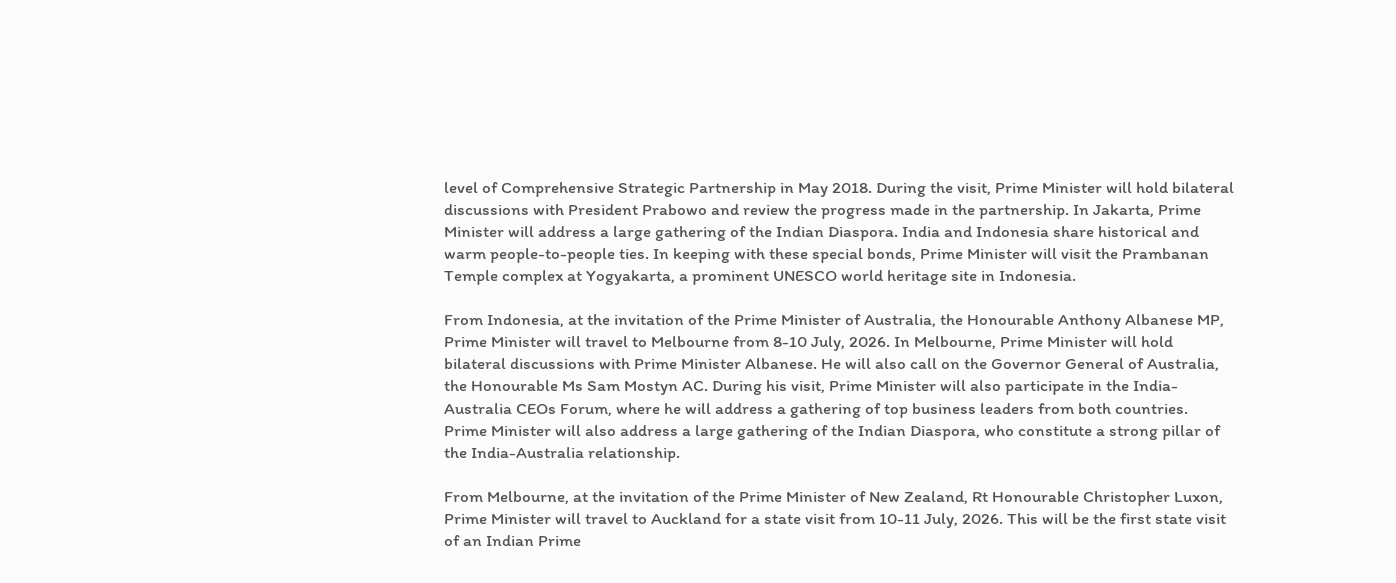level of Comprehensive Strategic Partnership in May 2018. During the visit, Prime Minister will hold bilateral discussions with President Prabowo and review the progress made in the partnership. In Jakarta, Prime Minister will address a large gathering of the Indian Diaspora. India and Indonesia share historical and warm people-to-people ties. In keeping with these special bonds, Prime Minister will visit the Prambanan Temple complex at Yogyakarta, a prominent UNESCO world heritage site in Indonesia.

From Indonesia, at the invitation of the Prime Minister of Australia, the Honourable Anthony Albanese MP, Prime Minister will travel to Melbourne from 8-10 July, 2026. In Melbourne, Prime Minister will hold bilateral discussions with Prime Minister Albanese. He will also call on the Governor General of Australia, the Honourable Ms Sam Mostyn AC. During his visit, Prime Minister will also participate in the India-Australia CEOs Forum, where he will address a gathering of top business leaders from both countries. Prime Minister will also address a large gathering of the Indian Diaspora, who constitute a strong pillar of the India-Australia relationship.

From Melbourne, at the invitation of the Prime Minister of New Zealand, Rt Honourable Christopher Luxon, Prime Minister will travel to Auckland for a state visit from 10-11 July, 2026. This will be the first state visit of an Indian Prime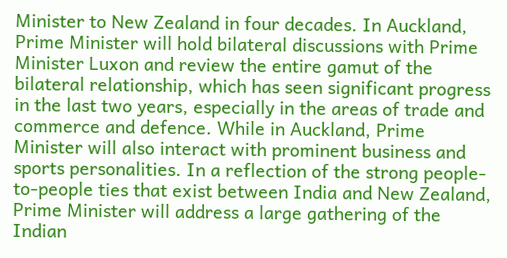Minister to New Zealand in four decades. In Auckland, Prime Minister will hold bilateral discussions with Prime Minister Luxon and review the entire gamut of the bilateral relationship, which has seen significant progress in the last two years, especially in the areas of trade and commerce and defence. While in Auckland, Prime Minister will also interact with prominent business and sports personalities. In a reflection of the strong people-to-people ties that exist between India and New Zealand, Prime Minister will address a large gathering of the Indian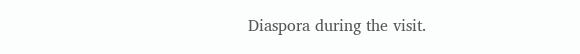Diaspora during the visit.